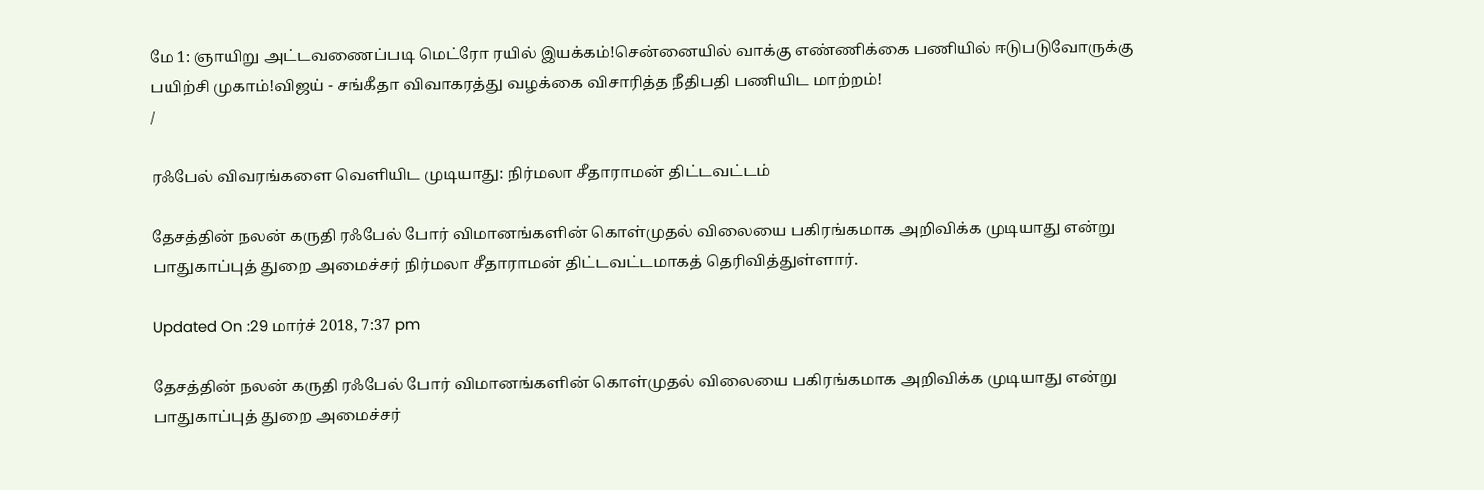மே 1: ஞாயிறு அட்டவணைப்படி மெட்ரோ ரயில் இயக்கம்!சென்னையில் வாக்கு எண்ணிக்கை பணியில் ஈடுபடுவோருக்கு பயிற்சி முகாம்!விஜய் - சங்கீதா விவாகரத்து வழக்கை விசாரித்த நீதிபதி பணியிட மாற்றம்!
/

ரஃபேல் விவரங்களை வெளியிட முடியாது: நிர்மலா சீதாராமன் திட்டவட்டம்

தேசத்தின் நலன் கருதி ரஃபேல் போர் விமானங்களின் கொள்முதல் விலையை பகிரங்கமாக அறிவிக்க முடியாது என்று பாதுகாப்புத் துறை அமைச்சர் நிர்மலா சீதாராமன் திட்டவட்டமாகத் தெரிவித்துள்ளார்.

Updated On :29 மார்ச் 2018, 7:37 pm

தேசத்தின் நலன் கருதி ரஃபேல் போர் விமானங்களின் கொள்முதல் விலையை பகிரங்கமாக அறிவிக்க முடியாது என்று பாதுகாப்புத் துறை அமைச்சர்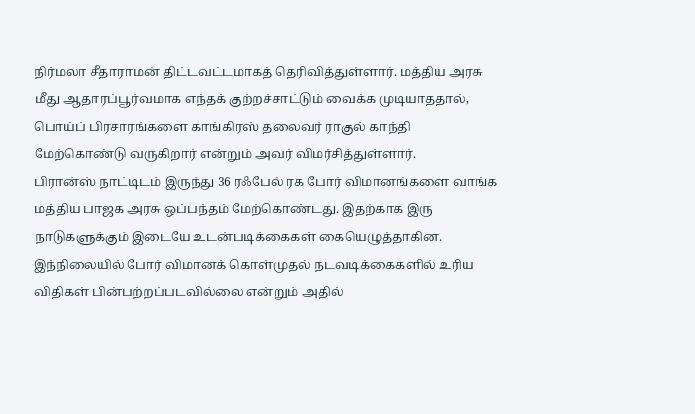நிர்மலா சீதாராமன் திட்டவட்டமாகத் தெரிவித்துள்ளார். மத்திய அரசு மீது ஆதாரப்பூர்வமாக எந்தக் குற்றச்சாட்டும் வைக்க முடியாததால், பொய்ப் பிரசாரங்களை காங்கிரஸ் தலைவர் ராகுல் காந்தி மேற்கொண்டு வருகிறார் என்றும் அவர் விமர்சித்துள்ளார்.
பிரான்ஸ் நாட்டிடம் இருந்து 36 ரஃபேல் ரக போர் விமானங்களை வாங்க மத்திய பாஜக அரசு ஒப்பந்தம் மேற்கொண்டது. இதற்காக இரு நாடுகளுக்கும் இடையே உடன்படிக்கைகள் கையெழுத்தாகின. இந்நிலையில் போர் விமானக் கொள்முதல் நடவடிக்கைகளில் உரிய விதிகள் பின்பற்றப்படவில்லை என்றும் அதில்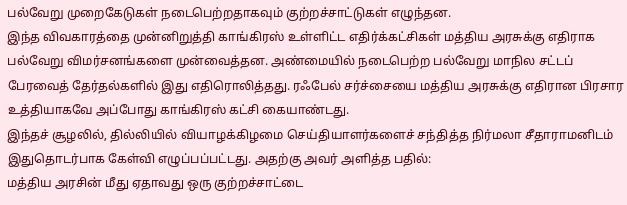பல்வேறு முறைகேடுகள் நடைபெற்றதாகவும் குற்றச்சாட்டுகள் எழுந்தன.
இந்த விவகாரத்தை முன்னிறுத்தி காங்கிரஸ் உள்ளிட்ட எதிர்க்கட்சிகள் மத்திய அரசுக்கு எதிராக பல்வேறு விமர்சனங்களை முன்வைத்தன. அண்மையில் நடைபெற்ற பல்வேறு மாநில சட்டப் பேரவைத் தேர்தல்களில் இது எதிரொலித்தது. ரஃபேல் சர்ச்சையை மத்திய அரசுக்கு எதிரான பிரசார உத்தியாகவே அப்போது காங்கிரஸ் கட்சி கையாண்டது.
இந்தச் சூழலில், தில்லியில் வியாழக்கிழமை செய்தியாளர்களைச் சந்தித்த நிர்மலா சீதாராமனிடம் இதுதொடர்பாக கேள்வி எழுப்பப்பட்டது. அதற்கு அவர் அளித்த பதில்:
மத்திய அரசின் மீது ஏதாவது ஒரு குற்றச்சாட்டை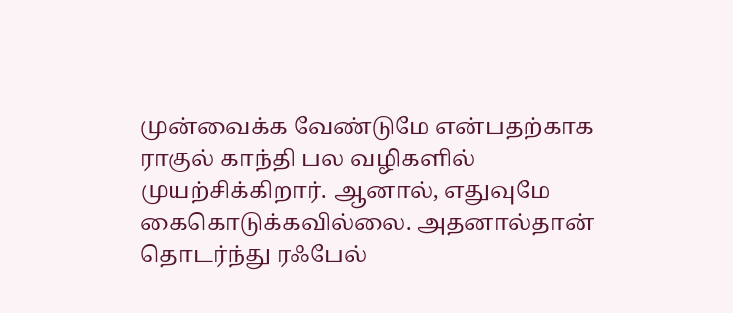முன்வைக்க வேண்டுமே என்பதற்காக ராகுல் காந்தி பல வழிகளில் முயற்சிக்கிறார். ஆனால், எதுவுமே கைகொடுக்கவில்லை. அதனால்தான் தொடர்ந்து ரஃபேல்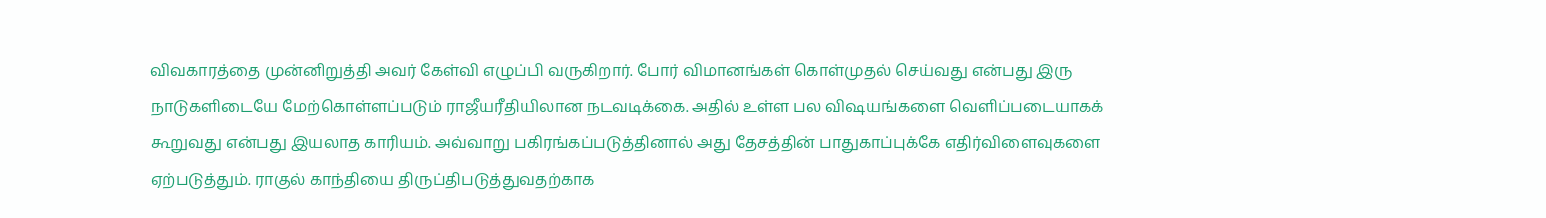விவகாரத்தை முன்னிறுத்தி அவர் கேள்வி எழுப்பி வருகிறார். போர் விமானங்கள் கொள்முதல் செய்வது என்பது இரு நாடுகளிடையே மேற்கொள்ளப்படும் ராஜீயரீதியிலான நடவடிக்கை. அதில் உள்ள பல விஷயங்களை வெளிப்படையாகக் கூறுவது என்பது இயலாத காரியம். அவ்வாறு பகிரங்கப்படுத்தினால் அது தேசத்தின் பாதுகாப்புக்கே எதிர்விளைவுகளை ஏற்படுத்தும். ராகுல் காந்தியை திருப்திபடுத்துவதற்காக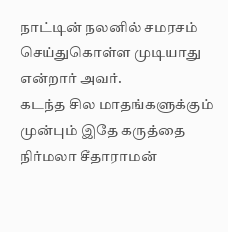நாட்டின் நலனில் சமரசம் செய்துகொள்ள முடியாது என்றார் அவர்.
கடந்த சில மாதங்களுக்கும் முன்பும் இதே கருத்தை நிர்மலா சீதாராமன்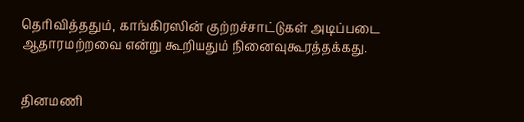தெரிவித்ததும், காங்கிரஸின் குற்றச்சாட்டுகள் அடிப்படை ஆதாரமற்றவை என்று கூறியதும் நினைவுகூரத்தக்கது.


தினமணி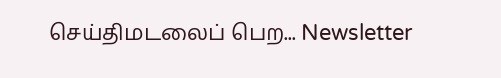செய்திமடலைப் பெற... Newsletter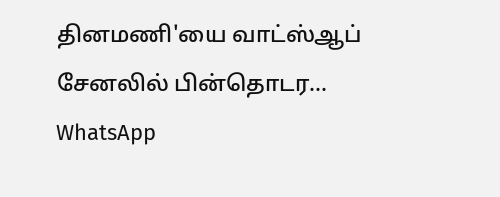தினமணி'யை வாட்ஸ்ஆப் சேனலில் பின்தொடர... WhatsApp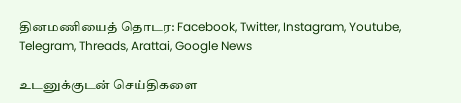தினமணியைத் தொடர: Facebook, Twitter, Instagram, Youtube, Telegram, Threads, Arattai, Google News

உடனுக்குடன் செய்திகளை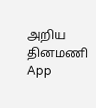அறிய தினமணி App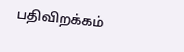பதிவிறக்கம்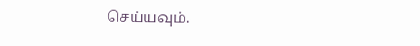செய்யவும்.